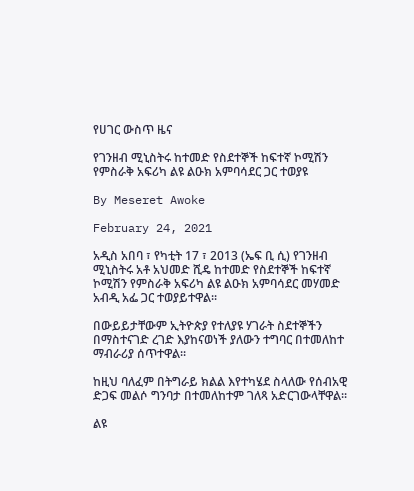የሀገር ውስጥ ዜና

የገንዘብ ሚኒስትሩ ከተመድ የስደተኞች ከፍተኛ ኮሚሽን የምስራቅ አፍሪካ ልዩ ልዑክ አምባሳደር ጋር ተወያዩ

By Meseret Awoke

February 24, 2021

አዲስ አበባ ፣ የካቲት 17 ፣ 2013 (ኤፍ ቢ ሲ) የገንዘብ ሚኒስትሩ አቶ አህመድ ሺዴ ከተመድ የስደተኞች ከፍተኛ ኮሚሽን የምስራቅ አፍሪካ ልዩ ልዑክ አምባሳደር መሃመድ አብዲ አፌ ጋር ተወያይተዋል፡፡

በውይይታቸውም ኢትዮጵያ የተለያዩ ሃገራት ስደተኞችን በማስተናገድ ረገድ እያከናወነች ያለውን ተግባር በተመለከተ ማብራሪያ ሰጥተዋል፡፡

ከዚህ ባለፈም በትግራይ ክልል እየተካሄደ ስላለው የሰብአዊ ድጋፍ መልሶ ግንባታ በተመለከተም ገለጻ አድርገውላቸዋል፡፡

ልዩ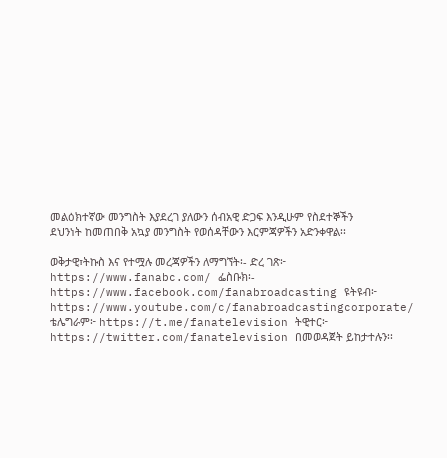መልዕክተኛው መንግስት እያደረገ ያለውን ሰብአዊ ድጋፍ እንዲሁም የስደተኞችን ደህንነት ከመጠበቅ አኳያ መንግስት የወሰዳቸውን እርምጃዎችን አድንቀዋል፡፡

ወቅታዊ፣ትኩስ እና የተሟሉ መረጃዎችን ለማግኘት፡- ድረ ገጽ፦ https://www.fanabc.com/ ፌስቡክ፡- https://www.facebook.com/fanabroadcasting ዩትዩብ፦ https://www.youtube.com/c/fanabroadcastingcorporate/ ቴሌግራም፦ https://t.me/fanatelevision ትዊተር፦ https://twitter.com/fanatelevision በመወዳጀት ይከታተሉን፡፡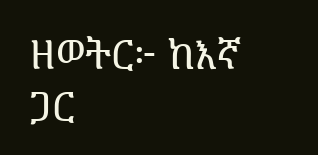ዘወትር፦ ከእኛ ጋር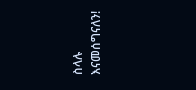ስላሉ እናመሰግናለን!